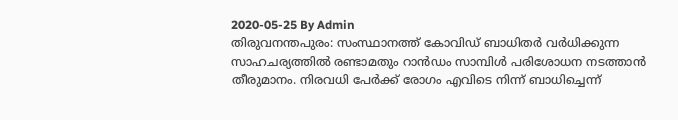2020-05-25 By Admin
തിരുവനന്തപുരം: സംസ്ഥാനത്ത് കോവിഡ് ബാധിതർ വർധിക്കുന്ന സാഹചര്യത്തിൽ രണ്ടാമതും റാൻഡം സാമ്പിൾ പരിശോധന നടത്താൻ തീരുമാനം. നിരവധി പേർക്ക് രോഗം എവിടെ നിന്ന് ബാധിച്ചെന്ന്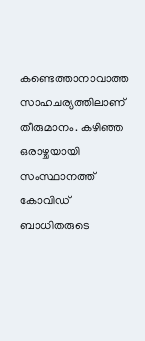കണ്ടെത്താനാവാത്ത സാഹചര്യത്തിലാണ് തീരുമാനം. കഴിഞ്ഞ ഒരാഴ്ചയായി സംസ്ഥാനത്ത് കോവിഡ് ബാധിതരുടെ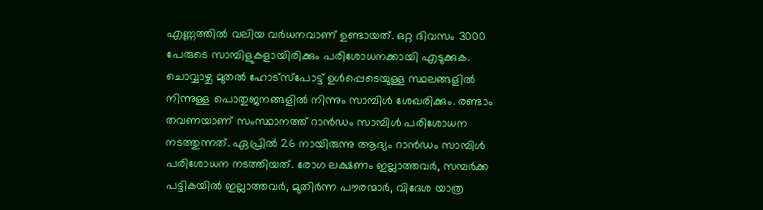എണ്ണത്തിൽ വലിയ വർധനവാണ് ഉണ്ടായത്. ഒറ്റ ദിവസം 3000 പേരുടെ സാമ്പിളുകളായിരിക്കും പരിശോധനക്കായി എടുക്കുക. ചൊവ്വാഴ്ച മുതൽ ഹോട്സ്പോട്ട് ഉൾപ്പെടെയുള്ള സ്ഥലങ്ങളിൽ നിന്നുള്ള പൊതുജനങ്ങളിൽ നിന്നും സാമ്പിൾ ശേഖരിക്കും. രണ്ടാം തവണയാണ് സംസ്ഥാനത്ത് റാൻഡം സാമ്പിൾ പരിശോധന നടത്തുന്നത്. ഏപ്രിൽ 26 നായിരുന്നു ആദ്യം റാൻഡം സാമ്പിൾ പരിശോധന നടത്തിയത്. രോഗ ലക്ഷണം ഇല്ലാത്തവർ, സമ്പർക്ക പട്ടികയിൽ ഇല്ലാത്തവർ, മുതിർന്ന പൗരന്മാർ, വിദേശ യാത്ര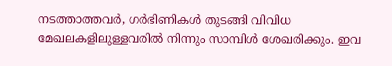നടത്താത്തവർ, ഗർഭിണികൾ തുടങ്ങി വിവിധ മേഖലകളിലുള്ളവരിൽ നിന്നും സാമ്പിൾ ശേഖരിക്കും. ഇവ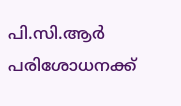പി.സി.ആർ പരിശോധനക്ക്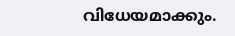വിധേയമാക്കും.